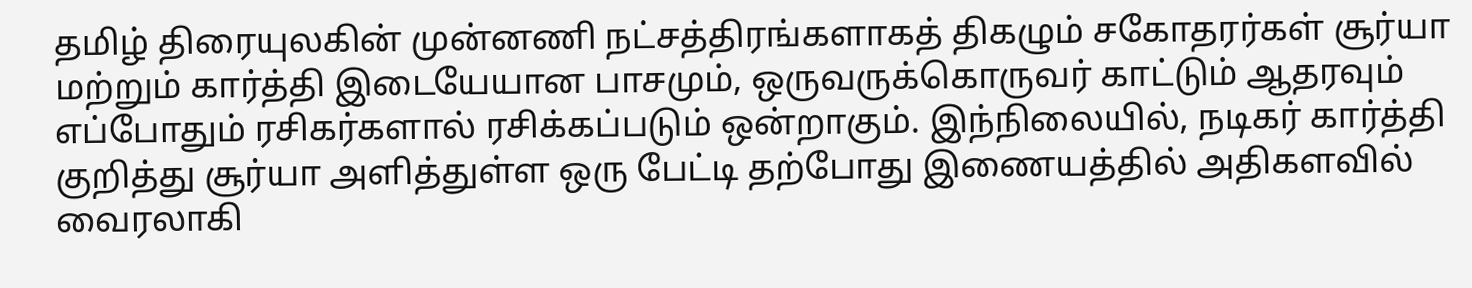தமிழ் திரையுலகின் முன்னணி நட்சத்திரங்களாகத் திகழும் சகோதரர்கள் சூர்யா மற்றும் கார்த்தி இடையேயான பாசமும், ஒருவருக்கொருவர் காட்டும் ஆதரவும் எப்போதும் ரசிகர்களால் ரசிக்கப்படும் ஒன்றாகும். இந்நிலையில், நடிகர் கார்த்தி குறித்து சூர்யா அளித்துள்ள ஒரு பேட்டி தற்போது இணையத்தில் அதிகளவில் வைரலாகி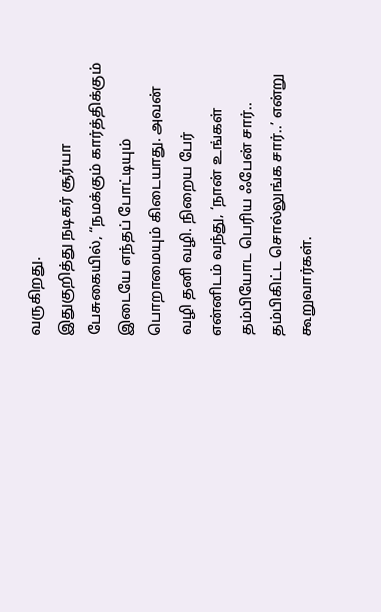வருகிறது.
இதுகுறித்து நடிகர் சூர்யா பேசுகையில், “நமக்கும் கார்த்திக்கும் இடையே எந்தப் போட்டியும் பொறாமையும் கிடையாது. அவன் வழி தனி வழி. நிறைய பேர் என்னிடம் வந்து, ‘நான் உங்கள் தம்பியோட பெரிய ஃபேன் சார்.. தம்பிகிட்ட சொல்லுங்க சார்..’ என்று கூறுவார்கள்.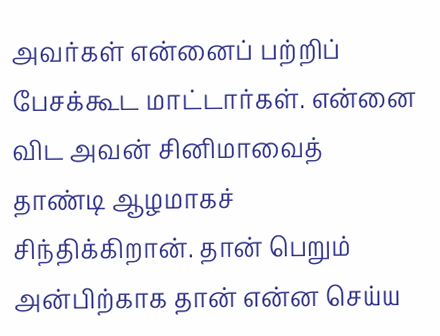அவர்கள் என்னைப் பற்றிப் பேசக்கூட மாட்டார்கள். என்னை விட அவன் சினிமாவைத் தாண்டி ஆழமாகச் சிந்திக்கிறான். தான் பெறும் அன்பிற்காக தான் என்ன செய்ய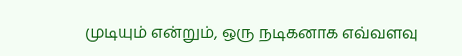முடியும் என்றும், ஒரு நடிகனாக எவ்வளவு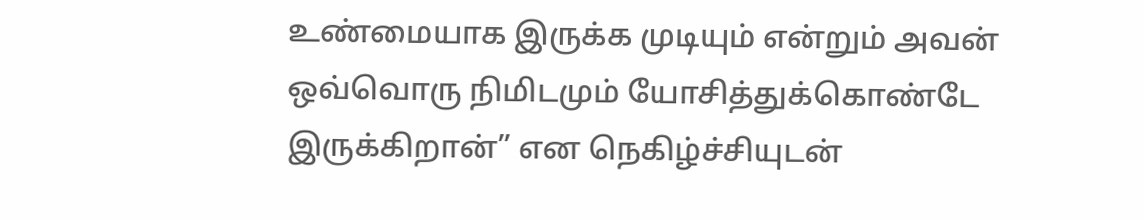உண்மையாக இருக்க முடியும் என்றும் அவன் ஒவ்வொரு நிமிடமும் யோசித்துக்கொண்டே இருக்கிறான்” என நெகிழ்ச்சியுடன்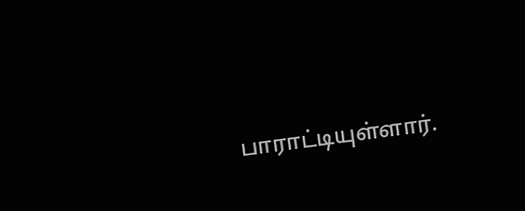பாராட்டியுள்ளார்.